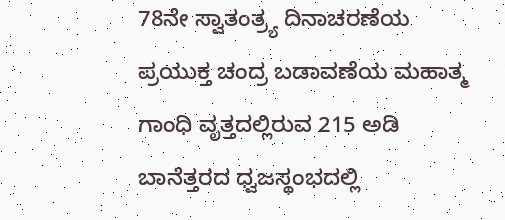78ನೇ ಸ್ವಾತಂತ್ರ್ಯ ದಿನಾಚರಣೆಯ ಪ್ರಯುಕ್ತ ಚಂದ್ರ ಬಡಾವಣೆಯ ಮಹಾತ್ಮ ಗಾಂಧಿ ವೃತ್ತದಲ್ಲಿರುವ 215 ಅಡಿ ಬಾನೆತ್ತರದ ಧ್ವಜಸ್ಥಂಭದಲ್ಲಿ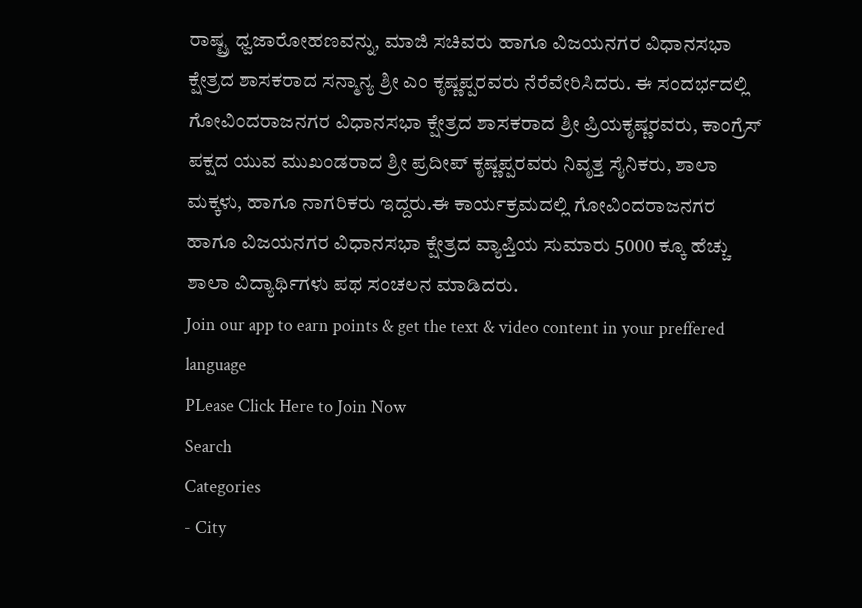ರಾಷ್ಟ್ರ ಧ್ವಜಾರೋಹಣವನ್ನು, ಮಾಜಿ ಸಚಿವರು ಹಾಗೂ ವಿಜಯನಗರ ವಿಧಾನಸಭಾ ಕ್ಷೇತ್ರದ ಶಾಸಕರಾದ ಸನ್ಮಾನ್ಯ ಶ್ರೀ ಎಂ ಕೃಷ್ಣಪ್ಪರವರು ನೆರೆವೇರಿಸಿದರು. ಈ ಸಂದರ್ಭದಲ್ಲಿ ಗೋವಿಂದರಾಜನಗರ ವಿಧಾನಸಭಾ ಕ್ಷೇತ್ರದ ಶಾಸಕರಾದ ಶ್ರೀ ಪ್ರಿಯಕೃಷ್ಣರವರು, ಕಾಂಗ್ರೆಸ್ ಪಕ್ಷದ ಯುವ ಮುಖಂಡರಾದ ಶ್ರೀ ಪ್ರದೀಪ್ ಕೃಷ್ಣಪ್ಪರವರು ನಿವೃತ್ತ ಸೈನಿಕರು, ಶಾಲಾ ಮಕ್ಕಳು, ಹಾಗೂ ನಾಗರಿಕರು ಇದ್ದರು.ಈ ಕಾರ್ಯಕ್ರಮದಲ್ಲಿ ಗೋವಿಂದರಾಜನಗರ ಹಾಗೂ ವಿಜಯನಗರ ವಿಧಾನಸಭಾ ಕ್ಷೇತ್ರದ ವ್ಯಾಪ್ತಿಯ ಸುಮಾರು 5000 ಕ್ಕೂ ಹೆಚ್ಚು ಶಾಲಾ ವಿದ್ಯಾರ್ಥಿಗಳು ಪಥ ಸಂಚಲನ ಮಾಡಿದರು.
Join our app to earn points & get the text & video content in your preffered language
PLease Click Here to Join Now
Search
Categories
- City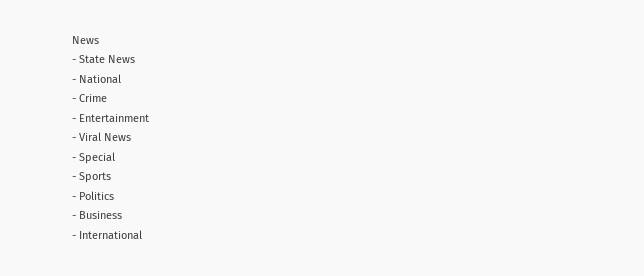News
- State News
- National
- Crime
- Entertainment
- Viral News
- Special
- Sports
- Politics
- Business
- International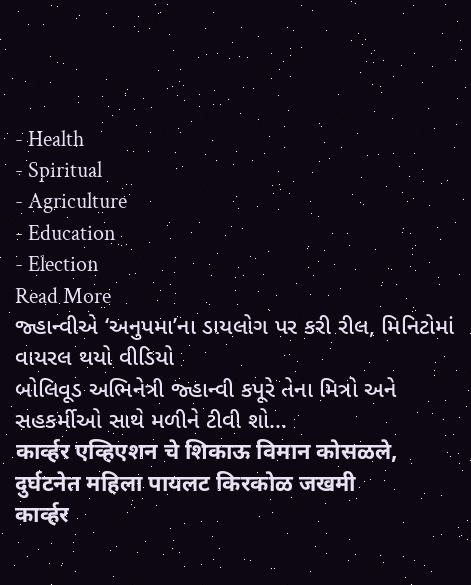- Health
- Spiritual
- Agriculture
- Education
- Election
Read More
જ્હાન્વીએ ‘અનુપમા’ના ડાયલોગ પર કરી રીલ, મિનિટોમાં વાયરલ થયો વીડિયો
બોલિવૂડ અભિનેત્રી જ્હાન્વી કપૂરે તેના મિત્રો અને સહકર્મીઓ સાથે મળીને ટીવી શો...
कार्व्हर एव्हिएशन चे शिकाऊ विमान कोसळले, दुर्घटनेत महिला पायलट किरकोळ जखमी
कार्व्हर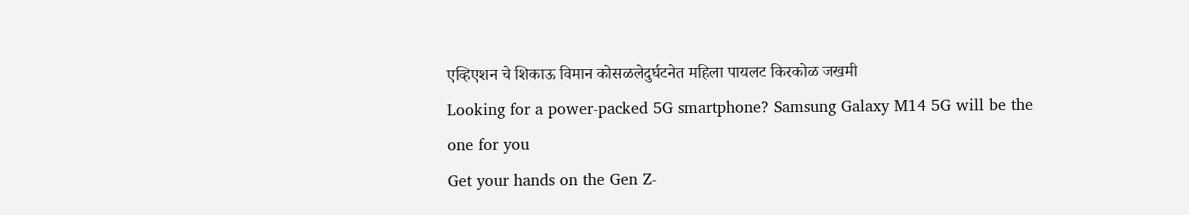एव्हिएशन चे शिकाऊ विमान कोसळलेदुर्घटनेत महिला पायलट किरकोळ जखमी
Looking for a power-packed 5G smartphone? Samsung Galaxy M14 5G will be the one for you
Get your hands on the Gen Z-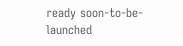ready soon-to-be-launched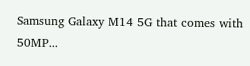Samsung Galaxy M14 5G that comes with 50MP...